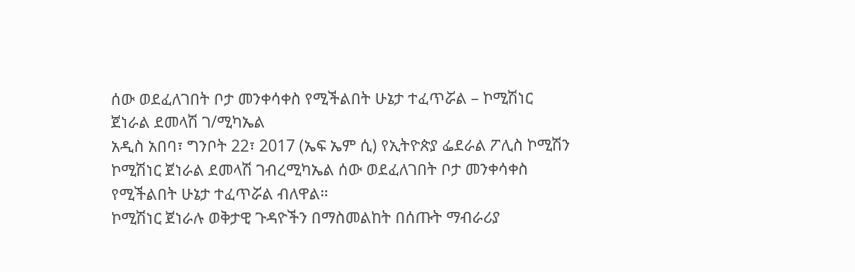ሰው ወደፈለገበት ቦታ መንቀሳቀስ የሚችልበት ሁኔታ ተፈጥሯል – ኮሚሽነር ጀነራል ደመላሽ ገ/ሚካኤል
አዲስ አበባ፣ ግንቦት 22፣ 2017 (ኤፍ ኤም ሲ) የኢትዮጵያ ፌደራል ፖሊስ ኮሚሽን ኮሚሽነር ጀነራል ደመላሽ ገብረሚካኤል ሰው ወደፈለገበት ቦታ መንቀሳቀስ የሚችልበት ሁኔታ ተፈጥሯል ብለዋል።
ኮሚሽነር ጀነራሉ ወቅታዊ ጉዳዮችን በማስመልከት በሰጡት ማብራሪያ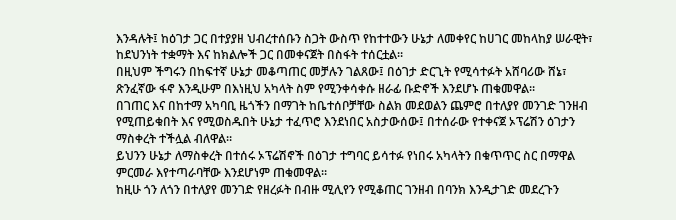እንዳሉት፤ ከዕገታ ጋር በተያያዘ ህብረተሰቡን ስጋት ውስጥ የከተተውን ሁኔታ ለመቀየር ከሀገር መከላከያ ሠራዊት፣ ከደህንነት ተቋማት እና ከክልሎች ጋር በመቀናጀት በስፋት ተሰርቷል።
በዚህም ችግሩን በከፍተኛ ሁኔታ መቆጣጠር መቻሉን ገልጸው፤ በዕገታ ድርጊት የሚሳተፉት አሸባሪው ሸኔ፣ ጽንፈኛው ፋኖ እንዲሁም በእነዚህ አካላት ስም የሚንቀሳቀሱ ዘራፊ ቡድኖች እንደሆኑ ጠቁመዋል።
በገጠር እና በከተማ አካባቢ ዜጎችን በማገት ከቤተሰቦቻቸው ስልክ መደወልን ጨምሮ በተለያየ መንገድ ገንዘብ የሚጠይቁበት እና የሚወስዱበት ሁኔታ ተፈጥሮ እንደነበር አስታውሰው፤ በተሰራው የተቀናጀ ኦፕሬሽን ዕገታን ማስቀረት ተችሏል ብለዋል።
ይህንን ሁኔታ ለማስቀረት በተሰሩ ኦፕሬሽኖች በዕገታ ተግባር ይሳተፉ የነበሩ አካላትን በቁጥጥር ስር በማዋል ምርመራ እየተጣራባቸው እንደሆነም ጠቁመዋል።
ከዚሁ ጎን ለጎን በተለያየ መንገድ የዘረፉት በብዙ ሚሊየን የሚቆጠር ገንዘብ በባንክ እንዲታገድ መደረጉን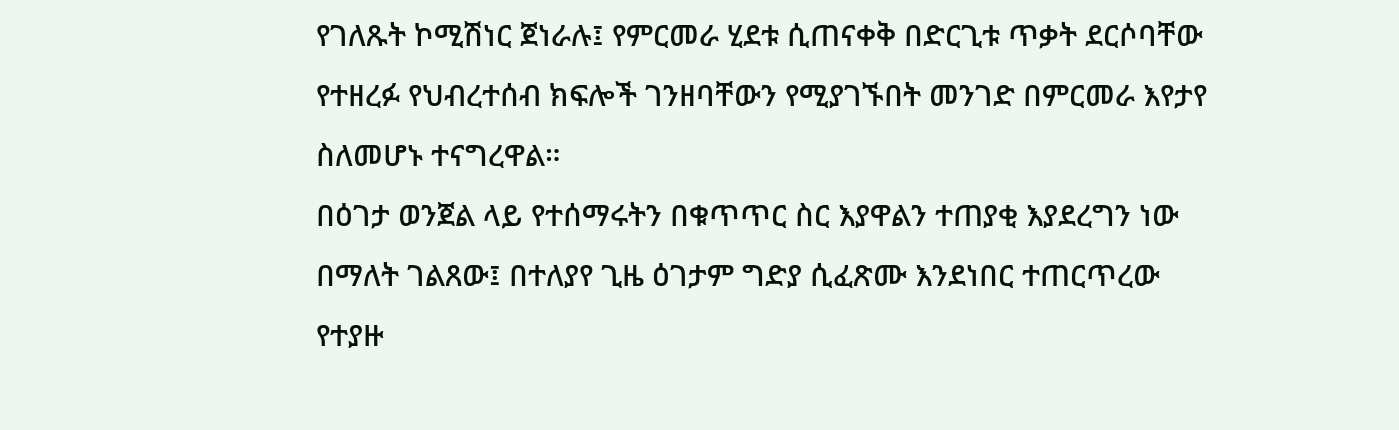የገለጹት ኮሚሽነር ጀነራሉ፤ የምርመራ ሂደቱ ሲጠናቀቅ በድርጊቱ ጥቃት ደርሶባቸው የተዘረፉ የህብረተሰብ ክፍሎች ገንዘባቸውን የሚያገኙበት መንገድ በምርመራ እየታየ ስለመሆኑ ተናግረዋል።
በዕገታ ወንጀል ላይ የተሰማሩትን በቁጥጥር ስር እያዋልን ተጠያቂ እያደረግን ነው በማለት ገልጸው፤ በተለያየ ጊዜ ዕገታም ግድያ ሲፈጽሙ እንደነበር ተጠርጥረው የተያዙ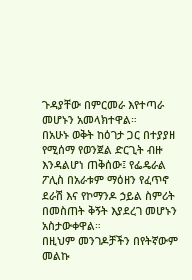ጉዳያቸው በምርመራ እየተጣራ መሆኑን አመላክተዋል።
በአሁኑ ወቅት ከዕገታ ጋር በተያያዘ የሚሰማ የወንጀል ድርጊት ብዙ እንዳልሆነ ጠቅሰው፤ የፌዴራል ፖሊስ በአራቱም ማዕዘን የፈጥኖ ደራሽ እና የኮማንዶ ኃይል ስምሪት በመስጠት ቅኝት እያደረገ መሆኑን አስታውቀዋል።
በዚህም መንገዶቻችን በየትኛውም መልኩ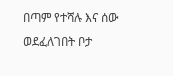በጣም የተሻሉ እና ሰው ወደፈለገበት ቦታ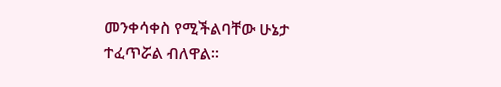መንቀሳቀስ የሚችልባቸው ሁኔታ ተፈጥሯል ብለዋል።